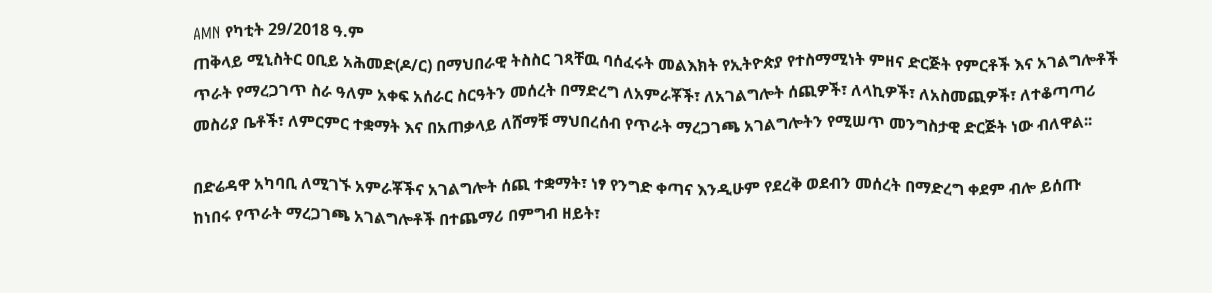AMN የካቲት 29/2018 ዓ.ም
ጠቅላይ ሚኒስትር ዐቢይ አሕመድ(ዶ/ር) በማህበራዊ ትስስር ገጻቸዉ ባሰፈሩት መልእክት የኢትዮጵያ የተስማሚነት ምዘና ድርጅት የምርቶች እና አገልግሎቶች ጥራት የማረጋገጥ ስራ ዓለም አቀፍ አሰራር ስርዓትን መሰረት በማድረግ ለአምራቾች፣ ለአገልግሎት ሰጪዎች፣ ለላኪዎች፣ ለአስመጪዎች፣ ለተቆጣጣሪ መስሪያ ቤቶች፣ ለምርምር ተቋማት እና በአጠቃላይ ለሸማቹ ማህበረሰብ የጥራት ማረጋገጫ አገልግሎትን የሚሠጥ መንግስታዊ ድርጅት ነው ብለዋል፡፡

በድሬዳዋ አካባቢ ለሚገኙ አምራቾችና አገልግሎት ሰጪ ተቋማት፣ ነፃ የንግድ ቀጣና እንዲሁም የደረቅ ወደብን መሰረት በማድረግ ቀደም ብሎ ይሰጡ ከነበሩ የጥራት ማረጋገጫ አገልግሎቶች በተጨማሪ በምግብ ዘይት፣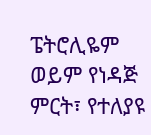ፔትሮሊዬም ወይም የነዳጅ ምርት፣ የተለያዩ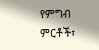የምግብ ምርቶች፣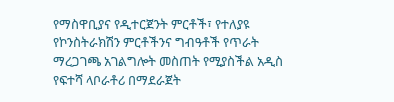የማስዋቢያና የዲተርጀንት ምርቶች፣ የተለያዩ የኮንስትራክሽን ምርቶችንና ግብዓቶች የጥራት ማረጋገጫ አገልግሎት መስጠት የሚያስችል አዲስ የፍተሻ ላቦራቶሪ በማደራጀት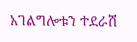አገልግሎቱን ተደራሽ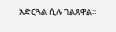አድርጓል ሲሉ ገልጸዋል፡፡